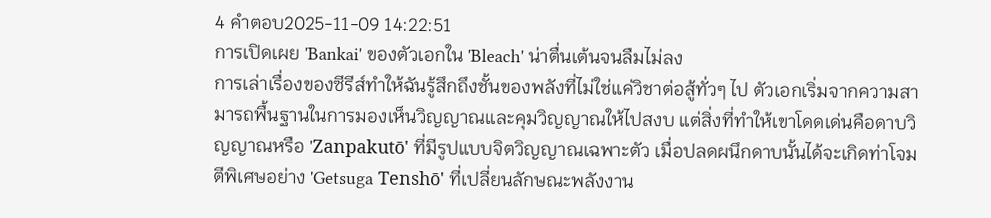4 คำตอบ2025-11-09 14:22:51
การเปิดเผย 'Bankai' ของตัวเอกใน 'Bleach' น่าตื่นเต้นจนลืมไม่ลง
การเล่าเรื่องของซีรีส์ทำให้ฉันรู้สึกถึงชั้นของพลังที่ไม่ใช่แค่วิชาต่อสู้ทั่วๆ ไป ตัวเอกเริ่มจากความสามารถพื้นฐานในการมองเห็นวิญญาณและคุมวิญญาณให้ไปสงบ แต่สิ่งที่ทำให้เขาโดดเด่นคือดาบวิญญาณหรือ 'Zanpakutō' ที่มีรูปแบบจิตวิญญาณเฉพาะตัว เมื่อปลดผนึกดาบนั้นได้จะเกิดท่าโจมตีพิเศษอย่าง 'Getsuga Tenshō' ที่เปลี่ยนลักษณะพลังงาน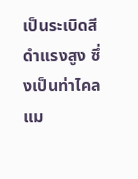เป็นระเบิดสีดำแรงสูง ซึ่งเป็นท่าไคลแม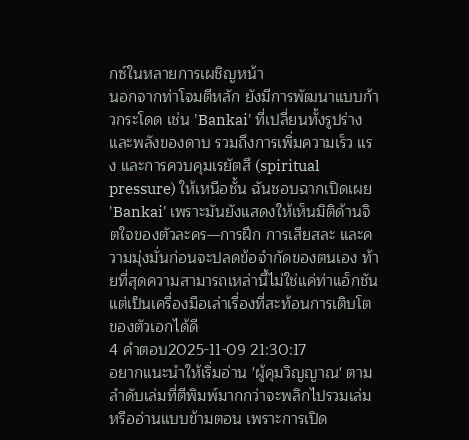กซ์ในหลายการเผชิญหน้า
นอกจากท่าโจมตีหลัก ยังมีการพัฒนาแบบก้าวกระโดด เช่น 'Bankai' ที่เปลี่ยนทั้งรูปร่างและพลังของดาบ รวมถึงการเพิ่มความเร็ว แรง และการควบคุมเรยัตสึ (spiritual pressure) ให้เหนือชั้น ฉันชอบฉากเปิดเผย 'Bankai' เพราะมันยังแสดงให้เห็นมิติด้านจิตใจของตัวละคร—การฝึก การเสียสละ และความมุ่งมั่นก่อนจะปลดข้อจำกัดของตนเอง ท้ายที่สุดความสามารถเหล่านี้ไม่ใช่แค่ท่าแอ็กชัน แต่เป็นเครื่องมือเล่าเรื่องที่สะท้อนการเติบโตของตัวเอกได้ดี
4 คำตอบ2025-11-09 21:30:17
อยากแนะนำให้เริ่มอ่าน 'ผู้คุมวิญญาณ' ตามลำดับเล่มที่ตีพิมพ์มากกว่าจะพลิกไปรวมเล่มหรืออ่านแบบข้ามตอน เพราะการเปิด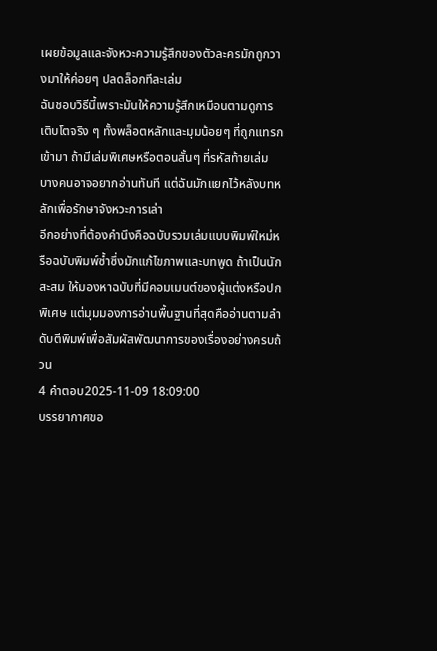เผยข้อมูลและจังหวะความรู้สึกของตัวละครมักถูกวางมาให้ค่อยๆ ปลดล็อกทีละเล่ม
ฉันชอบวิธีนี้เพราะมันให้ความรู้สึกเหมือนตามดูการเติบโตจริง ๆ ทั้งพล็อตหลักและมุมน้อยๆ ที่ถูกแทรกเข้ามา ถ้ามีเล่มพิเศษหรือตอนสั้นๆ ที่รหัสท้ายเล่ม บางคนอาจอยากอ่านทันที แต่ฉันมักแยกไว้หลังบทหลักเพื่อรักษาจังหวะการเล่า
อีกอย่างที่ต้องคำนึงคือฉบับรวมเล่มแบบพิมพ์ใหม่หรือฉบับพิมพ์ซ้ำซึ่งมักแก้ไขภาพและบทพูด ถ้าเป็นนักสะสม ให้มองหาฉบับที่มีคอมเมนต์ของผู้แต่งหรือปกพิเศษ แต่มุมมองการอ่านพื้นฐานที่สุดคืออ่านตามลำดับตีพิมพ์เพื่อสัมผัสพัฒนาการของเรื่องอย่างครบถ้วน
4 คำตอบ2025-11-09 18:09:00
บรรยากาศขอ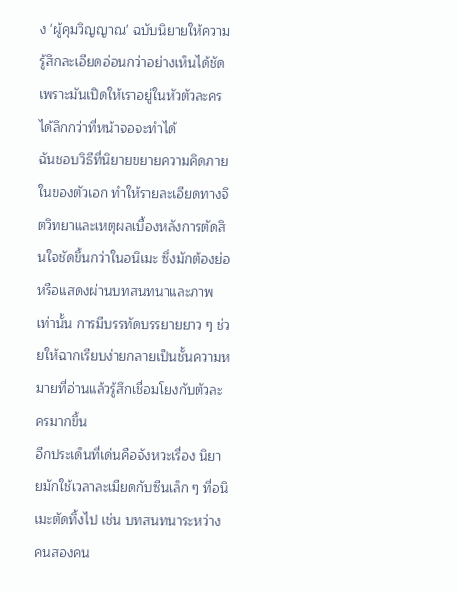ง 'ผู้คุมวิญญาณ' ฉบับนิยายให้ความรู้สึกละเอียดอ่อนกว่าอย่างเห็นได้ชัด เพราะมันเปิดให้เราอยู่ในหัวตัวละครได้ลึกกว่าที่หน้าจอจะทำได้
ฉันชอบวิธีที่นิยายขยายความคิดภายในของตัวเอก ทำให้รายละเอียดทางจิตวิทยาและเหตุผลเบื้องหลังการตัดสินใจชัดขึ้นกว่าในอนิเมะ ซึ่งมักต้องย่อหรือแสดงผ่านบทสนทนาและภาพเท่านั้น การมีบรรทัดบรรยายยาว ๆ ช่วยให้ฉากเรียบง่ายกลายเป็นชั้นความหมายที่อ่านแล้วรู้สึกเชื่อมโยงกับตัวละครมากขึ้น
อีกประเด็นที่เด่นคือจังหวะเรื่อง นิยายมักใช้เวลาละเมียดกับซีนเล็ก ๆ ที่อนิเมะตัดทิ้งไป เช่น บทสนทนาระหว่างคนสองคน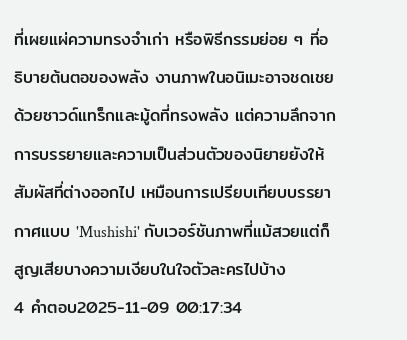ที่เผยแผ่ความทรงจำเก่า หรือพิธีกรรมย่อย ๆ ที่อธิบายต้นตอของพลัง งานภาพในอนิเมะอาจชดเชยด้วยซาวด์แทร็กและมู้ดที่ทรงพลัง แต่ความลึกจากการบรรยายและความเป็นส่วนตัวของนิยายยังให้สัมผัสที่ต่างออกไป เหมือนการเปรียบเทียบบรรยากาศแบบ 'Mushishi' กับเวอร์ชันภาพที่แม้สวยแต่ก็สูญเสียบางความเงียบในใจตัวละครไปบ้าง
4 คำตอบ2025-11-09 00:17:34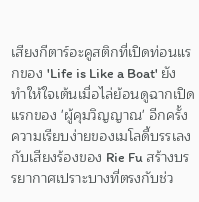เสียงกีตาร์อะคูสติกที่เปิดท่อนแรกของ 'Life is Like a Boat' ยังทำให้ใจเต้นเมื่อไล่ย้อนดูฉากเปิดแรกของ 'ผู้คุมวิญญาณ' อีกครั้ง
ความเรียบง่ายของเมโลดี้บรรเลงกับเสียงร้องของ Rie Fu สร้างบรรยากาศเปราะบางที่ตรงกับช่ว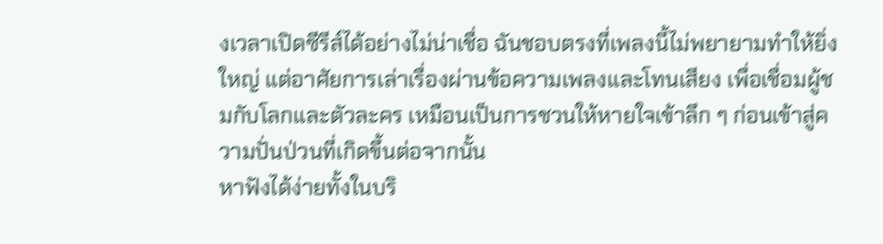งเวลาเปิดซีรีส์ได้อย่างไม่น่าเชื่อ ฉันชอบตรงที่เพลงนี้ไม่พยายามทำให้ยิ่งใหญ่ แต่อาศัยการเล่าเรื่องผ่านข้อความเพลงและโทนเสียง เพื่อเชื่อมผู้ชมกับโลกและตัวละคร เหมือนเป็นการชวนให้หายใจเข้าลึก ๆ ก่อนเข้าสู่ความปั่นป่วนที่เกิดขึ้นต่อจากนั้น
หาฟังได้ง่ายทั้งในบริ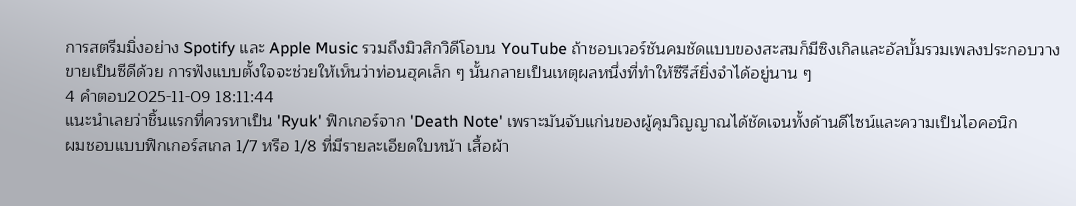การสตรีมมิ่งอย่าง Spotify และ Apple Music รวมถึงมิวสิกวิดีโอบน YouTube ถ้าชอบเวอร์ชันคมชัดแบบของสะสมก็มีซิงเกิลและอัลบั้มรวมเพลงประกอบวางขายเป็นซีดีด้วย การฟังแบบตั้งใจจะช่วยให้เห็นว่าท่อนฮุคเล็ก ๆ นั้นกลายเป็นเหตุผลหนึ่งที่ทำให้ซีรีส์ยิ่งจำได้อยู่นาน ๆ
4 คำตอบ2025-11-09 18:11:44
แนะนำเลยว่าชิ้นแรกที่ควรหาเป็น 'Ryuk' ฟิกเกอร์จาก 'Death Note' เพราะมันจับแก่นของผู้คุมวิญญาณได้ชัดเจนทั้งด้านดีไซน์และความเป็นไอคอนิก
ผมชอบแบบฟิกเกอร์สเกล 1/7 หรือ 1/8 ที่มีรายละเอียดใบหน้า เสื้อผ้า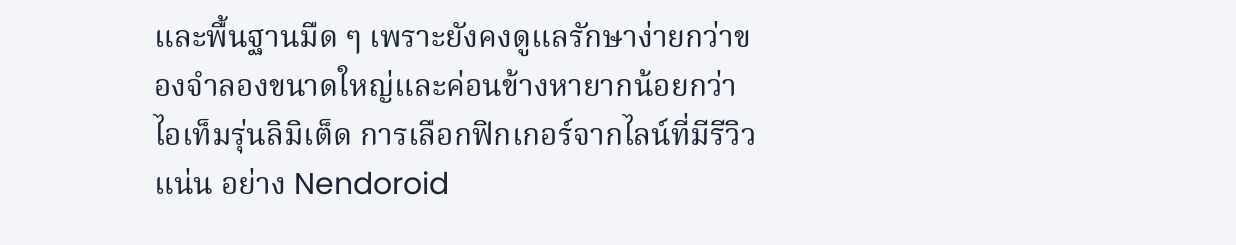และพื้นฐานมืด ๆ เพราะยังคงดูแลรักษาง่ายกว่าของจำลองขนาดใหญ่และค่อนข้างหายากน้อยกว่าไอเท็มรุ่นลิมิเต็ด การเลือกฟิกเกอร์จากไลน์ที่มีรีวิวแน่น อย่าง Nendoroid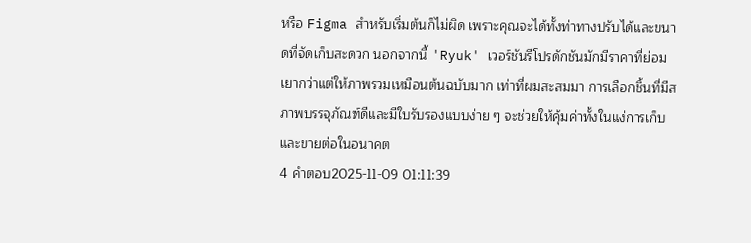หรือ Figma สำหรับเริ่มต้นก็ไม่ผิด เพราะคุณจะได้ทั้งท่าทางปรับได้และขนาดที่จัดเก็บสะดวก นอกจากนี้ 'Ryuk' เวอร์ชันรีโปรดักชันมักมีราคาที่ย่อมเยากว่าแต่ให้ภาพรวมเหมือนต้นฉบับมาก เท่าที่ผมสะสมมา การเลือกชิ้นที่มีสภาพบรรจุภัณฑ์ดีและมีใบรับรองแบบง่าย ๆ จะช่วยให้คุ้มค่าทั้งในแง่การเก็บและขายต่อในอนาคต
4 คำตอบ2025-11-09 01:11:39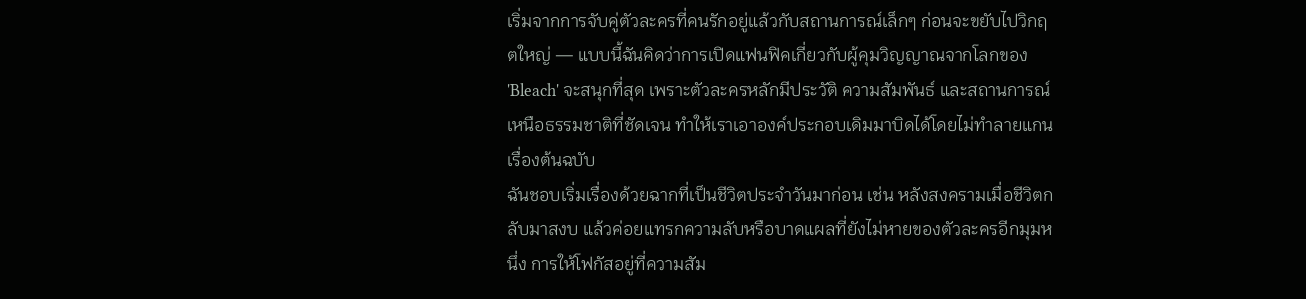เริ่มจากการจับคู่ตัวละครที่คนรักอยู่แล้วกับสถานการณ์เล็กๆ ก่อนจะขยับไปวิกฤตใหญ่ — แบบนี้ฉันคิดว่าการเปิดแฟนฟิคเกี่ยวกับผู้คุมวิญญาณจากโลกของ 'Bleach' จะสนุกที่สุด เพราะตัวละครหลักมีประวัติ ความสัมพันธ์ และสถานการณ์เหนือธรรมชาติที่ชัดเจน ทำให้เราเอาองค์ประกอบเดิมมาบิดได้โดยไม่ทำลายแกนเรื่องต้นฉบับ
ฉันชอบเริ่มเรื่องด้วยฉากที่เป็นชีวิตประจำวันมาก่อน เช่น หลังสงครามเมื่อชีวิตกลับมาสงบ แล้วค่อยแทรกความลับหรือบาดแผลที่ยังไม่หายของตัวละครอีกมุมหนึ่ง การให้โฟกัสอยู่ที่ความสัม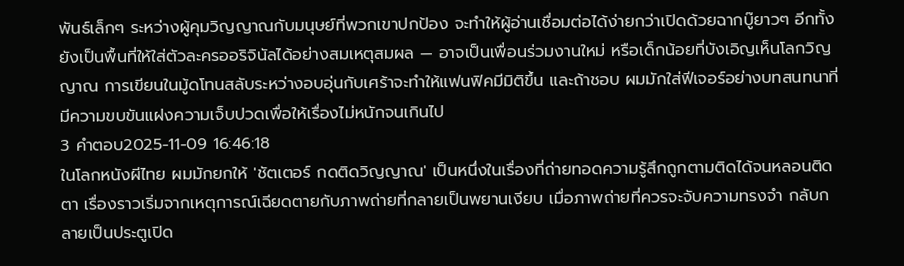พันธ์เล็กๆ ระหว่างผู้คุมวิญญาณกับมนุษย์ที่พวกเขาปกป้อง จะทำให้ผู้อ่านเชื่อมต่อได้ง่ายกว่าเปิดด้วยฉากบู๊ยาวๆ อีกทั้งยังเป็นพื้นที่ให้ใส่ตัวละครออริจินัลได้อย่างสมเหตุสมผล — อาจเป็นเพื่อนร่วมงานใหม่ หรือเด็กน้อยที่บังเอิญเห็นโลกวิญญาณ การเขียนในมู้ดโทนสลับระหว่างอบอุ่นกับเศร้าจะทำให้แฟนฟิคมีมิติขึ้น และถ้าชอบ ผมมักใส่ฟีเจอร์อย่างบทสนทนาที่มีความขบขันแฝงความเจ็บปวดเพื่อให้เรื่องไม่หนักจนเกินไป
3 คำตอบ2025-11-09 16:46:18
ในโลกหนังผีไทย ผมมักยกให้ 'ชัตเตอร์ กดติดวิญญาณ' เป็นหนึ่งในเรื่องที่ถ่ายทอดความรู้สึกถูกตามติดได้จนหลอนติดตา เรื่องราวเริ่มจากเหตุการณ์เฉียดตายกับภาพถ่ายที่กลายเป็นพยานเงียบ เมื่อภาพถ่ายที่ควรจะจับความทรงจำ กลับกลายเป็นประตูเปิด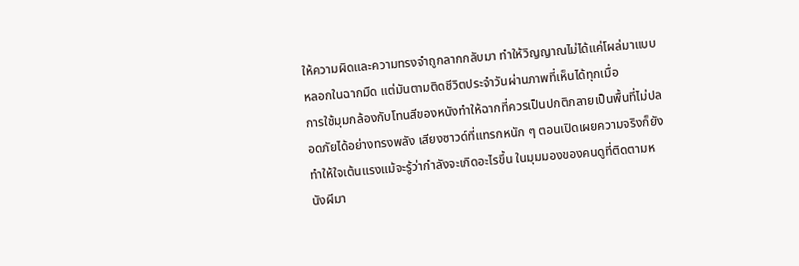ให้ความผิดและความทรงจำถูกลากกลับมา ทำให้วิญญาณไม่ได้แค่โผล่มาแบบหลอกในฉากมืด แต่มันตามติดชีวิตประจำวันผ่านภาพที่เห็นได้ทุกเมื่อ
การใช้มุมกล้องกับโทนสีของหนังทำให้ฉากที่ควรเป็นปกติกลายเป็นพื้นที่ไม่ปลอดภัยได้อย่างทรงพลัง เสียงซาวด์ที่แทรกหนัก ๆ ตอนเปิดเผยความจริงก็ยังทำให้ใจเต้นแรงแม้จะรู้ว่ากำลังจะเกิดอะไรขึ้น ในมุมมองของคนดูที่ติดตามหนังผีมา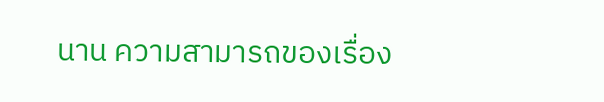นาน ความสามารถของเรื่อง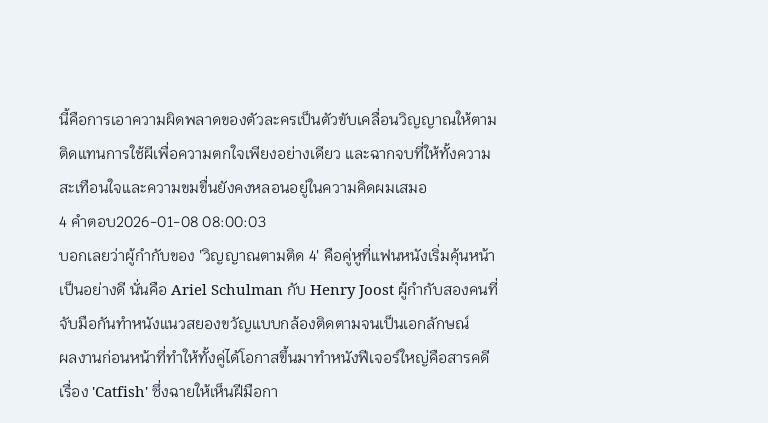นี้คือการเอาความผิดพลาดของตัวละครเป็นตัวขับเคลื่อนวิญญาณให้ตามติดแทนการใช้ผีเพื่อความตกใจเพียงอย่างเดียว และฉากจบที่ให้ทั้งความสะเทือนใจและความขมขื่นยังคงหลอนอยู่ในความคิดผมเสมอ
4 คำตอบ2026-01-08 08:00:03
บอกเลยว่าผู้กำกับของ 'วิญญาณตามติด 4' คือคู่หูที่แฟนหนังเริ่มคุ้นหน้าเป็นอย่างดี นั่นคือ Ariel Schulman กับ Henry Joost ผู้กำกับสองคนที่จับมือกันทำหนังแนวสยองขวัญแบบกล้องติดตามจนเป็นเอกลักษณ์
ผลงานก่อนหน้าที่ทำให้ทั้งคู่ได้โอกาสขึ้นมาทำหนังฟีเจอร์ใหญ่คือสารคดีเรื่อง 'Catfish' ซึ่งฉายให้เห็นฝีมือกา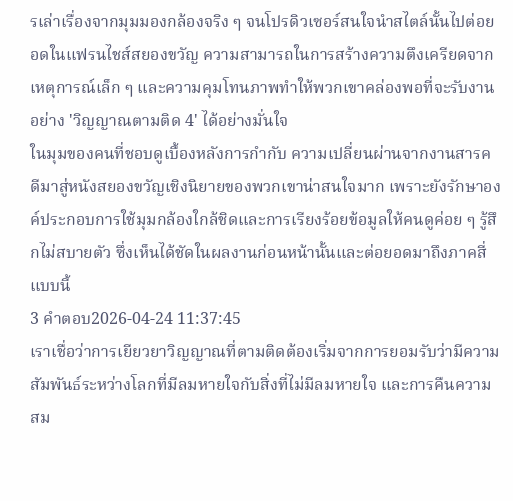รเล่าเรื่องจากมุมมองกล้องจริง ๆ จนโปรดิวเซอร์สนใจนำสไตล์นั้นไปต่อยอดในแฟรนไชส์สยองขวัญ ความสามารถในการสร้างความตึงเครียดจากเหตุการณ์เล็ก ๆ และความคุมโทนภาพทำให้พวกเขาคล่องพอที่จะรับงานอย่าง 'วิญญาณตามติด 4' ได้อย่างมั่นใจ
ในมุมของคนที่ชอบดูเบื้องหลังการกำกับ ความเปลี่ยนผ่านจากงานสารคดีมาสู่หนังสยองขวัญเชิงนิยายของพวกเขาน่าสนใจมาก เพราะยังรักษาองค์ประกอบการใช้มุมกล้องใกล้ชิดและการเรียงร้อยข้อมูลให้คนดูค่อย ๆ รู้สึกไม่สบายตัว ซึ่งเห็นได้ชัดในผลงานก่อนหน้านั้นและต่อยอดมาถึงภาคสี่แบบนี้
3 คำตอบ2026-04-24 11:37:45
เราเชื่อว่าการเยียวยาวิญญาณที่ตามติดต้องเริ่มจากการยอมรับว่ามีความสัมพันธ์ระหว่างโลกที่มีลมหายใจกับสิ่งที่ไม่มีลมหายใจ และการคืนความสม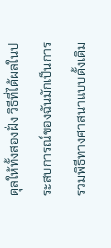ดุลให้ทั้งสองฝั่ง วิธีที่ได้ผลในประสบการณ์ของฉันมักเป็นการรวมพิธีทางศาสนาแบบดั้งเดิม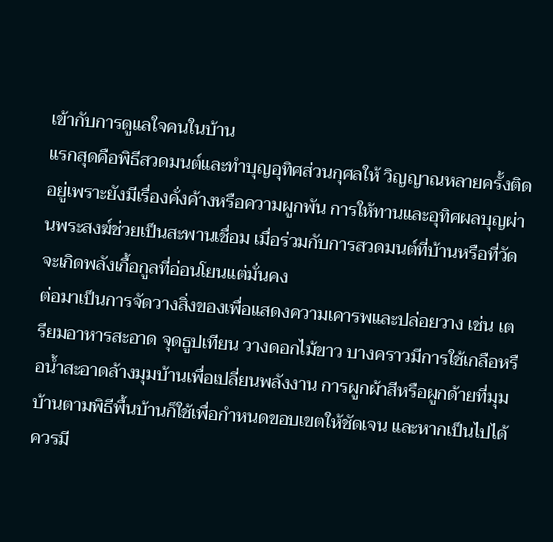เข้ากับการดูแลใจคนในบ้าน
แรกสุดคือพิธีสวดมนต์และทำบุญอุทิศส่วนกุศลให้ วิญญาณหลายครั้งติดอยู่เพราะยังมีเรื่องคั่งค้างหรือความผูกพัน การให้ทานและอุทิศผลบุญผ่านพระสงฆ์ช่วยเป็นสะพานเชื่อม เมื่อร่วมกับการสวดมนต์ที่บ้านหรือที่วัด จะเกิดพลังเกื้อกูลที่อ่อนโยนแต่มั่นคง
ต่อมาเป็นการจัดวางสิ่งของเพื่อแสดงความเคารพและปล่อยวาง เช่น เตรียมอาหารสะอาด จุดธูปเทียน วางดอกไม้ขาว บางคราวมีการใช้เกลือหรือน้ำสะอาดล้างมุมบ้านเพื่อเปลี่ยนพลังงาน การผูกผ้าสีหรือผูกด้ายที่มุมบ้านตามพิธีพื้นบ้านก็ใช้เพื่อกำหนดขอบเขตให้ชัดเจน และหากเป็นไปได้ ควรมี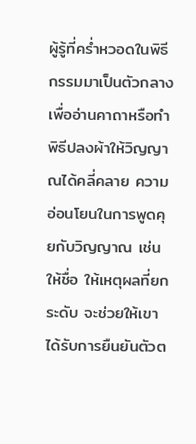ผู้รู้ที่คร่ำหวอดในพิธีกรรมมาเป็นตัวกลางเพื่ออ่านคาถาหรือทำพิธีปลงผ้าให้วิญญาณได้คลี่คลาย ความอ่อนโยนในการพูดคุยกับวิญญาณ เช่น ให้ชื่อ ให้เหตุผลที่ยกระดับ จะช่วยให้เขาได้รับการยืนยันตัวต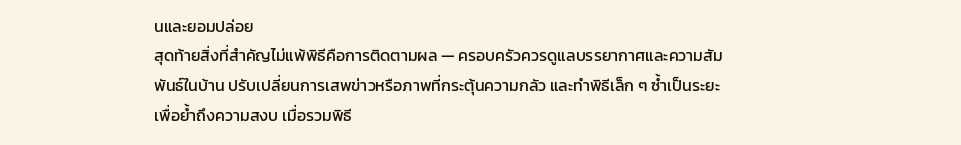นและยอมปล่อย
สุดท้ายสิ่งที่สำคัญไม่แพ้พิธีคือการติดตามผล — ครอบครัวควรดูแลบรรยากาศและความสัมพันธ์ในบ้าน ปรับเปลี่ยนการเสพข่าวหรือภาพที่กระตุ้นความกลัว และทำพิธีเล็ก ๆ ซ้ำเป็นระยะเพื่อย้ำถึงความสงบ เมื่อรวมพิธี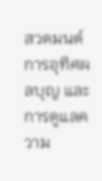สวดมนต์ การอุทิศผลบุญ และการดูแลความ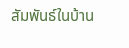สัมพันธ์ในบ้าน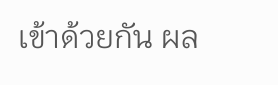เข้าด้วยกัน ผล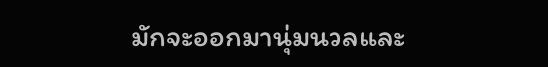มักจะออกมานุ่มนวลและ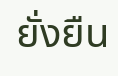ยั่งยืน